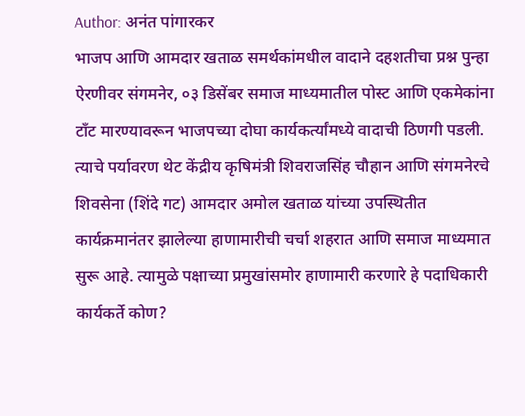Author: अनंत पांगारकर
भाजप आणि आमदार खताळ समर्थकांमधील वादाने दहशतीचा प्रश्न पुन्हा ऐरणीवर संगमनेर, ०३ डिसेंबर समाज माध्यमातील पोस्ट आणि एकमेकांना टाँट मारण्यावरून भाजपच्या दोघा कार्यकर्त्यांमध्ये वादाची ठिणगी पडली. त्याचे पर्यावरण थेट केंद्रीय कृषिमंत्री शिवराजसिंह चौहान आणि संगमनेरचे शिवसेना (शिंदे गट) आमदार अमोल खताळ यांच्या उपस्थितीत कार्यक्रमानंतर झालेल्या हाणामारीची चर्चा शहरात आणि समाज माध्यमात सुरू आहे. त्यामुळे पक्षाच्या प्रमुखांसमोर हाणामारी करणारे हे पदाधिकारी कार्यकर्ते कोण?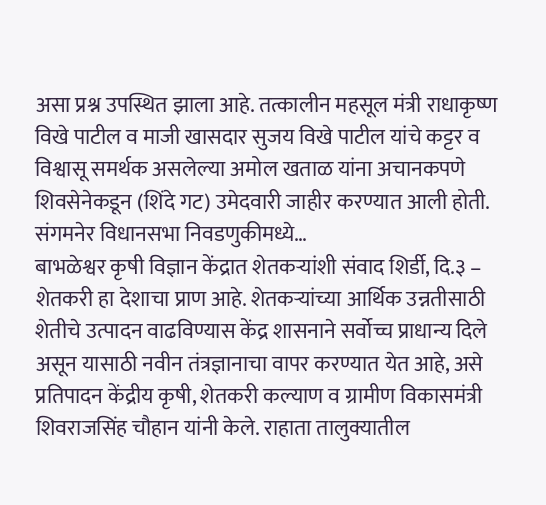असा प्रश्न उपस्थित झाला आहे. तत्कालीन महसूल मंत्री राधाकृष्ण विखे पाटील व माजी खासदार सुजय विखे पाटील यांचे कट्टर व विश्वासू समर्थक असलेल्या अमोल खताळ यांना अचानकपणे शिवसेनेकडून (शिंदे गट) उमेदवारी जाहीर करण्यात आली होती. संगमनेर विधानसभा निवडणुकीमध्ये…
बाभळेश्वर कृषी विज्ञान केंद्रात शेतकऱ्यांशी संवाद शिर्डी, दि.३ – शेतकरी हा देशाचा प्राण आहे. शेतकऱ्यांच्या आर्थिक उन्नतीसाठी शेतीचे उत्पादन वाढविण्यास केंद्र शासनाने सर्वोच्च प्राधान्य दिले असून यासाठी नवीन तंत्रज्ञानाचा वापर करण्यात येत आहे, असे प्रतिपादन केंद्रीय कृषी, शेतकरी कल्याण व ग्रामीण विकासमंत्री शिवराजसिंह चौहान यांनी केले. राहाता तालुक्यातील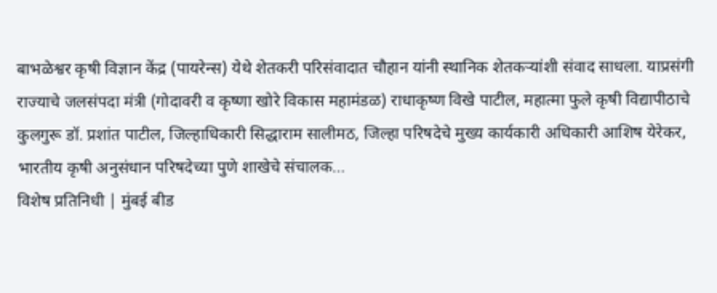बाभळेश्वर कृषी विज्ञान केंद्र (पायरेन्स) येथे शेतकरी परिसंवादात चौहान यांनी स्थानिक शेतकऱ्यांशी संवाद साधला. याप्रसंगी राज्याचे जलसंपदा मंत्री (गोदावरी व कृष्णा खोरे विकास महामंडळ) राधाकृष्ण विखे पाटील, महात्मा फुले कृषी विद्यापीठाचे कुलगुरू डॉ. प्रशांत पाटील, जिल्हाधिकारी सिद्धाराम सालीमठ, जिल्हा परिषदेचे मुख्य कार्यकारी अधिकारी आशिष येरेकर, भारतीय कृषी अनुसंधान परिषदेच्या पुणे शाखेचे संचालक…
विशेष प्रतिनिधी | मुंबई बीड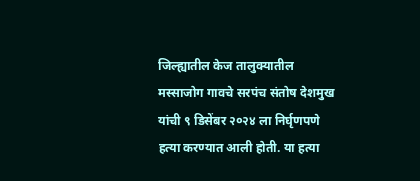जिल्ह्यातील केज तालुक्यातील मस्साजोग गावचे सरपंच संतोष देशमुख यांची ९ डिसेंबर २०२४ ला निर्घृणपणे हत्या करण्यात आली होती. या हत्या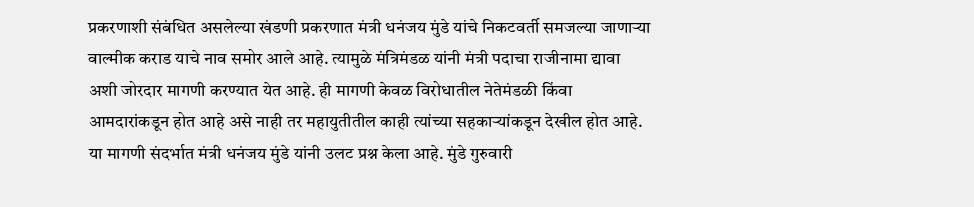प्रकरणाशी संबंधित असलेल्या खंडणी प्रकरणात मंत्री धनंजय मुंडे यांचे निकटवर्ती समजल्या जाणाऱ्या वाल्मीक कराड याचे नाव समोर आले आहे. त्यामुळे मंत्रिमंडळ यांनी मंत्री पदाचा राजीनामा द्यावा अशी जोरदार मागणी करण्यात येत आहे. ही मागणी केवळ विरोधातील नेतेमंडळी किंवा आमदारांकडून होत आहे असे नाही तर महायुतीतील काही त्यांच्या सहकाऱ्यांकडून देखील होत आहे. या मागणी संदर्भात मंत्री धनंजय मुंडे यांनी उलट प्रश्न केला आहे. मुंडे गुरुवारी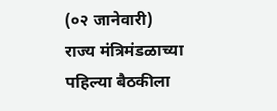(०२ जानेवारी) राज्य मंत्रिमंडळाच्या पहिल्या बैठकीला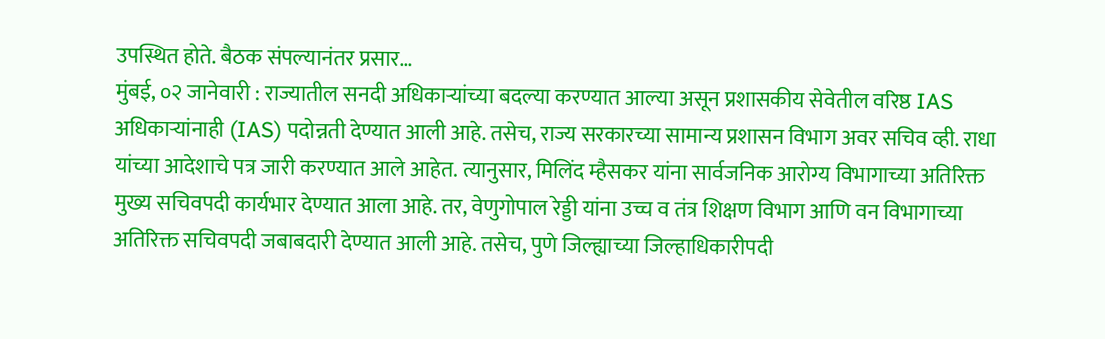उपस्थित होते. बैठक संपल्यानंतर प्रसार…
मुंबई, ०२ जानेवारी : राज्यातील सनदी अधिकाऱ्यांच्या बदल्या करण्यात आल्या असून प्रशासकीय सेवेतील वरिष्ठ IAS अधिकाऱ्यांनाही (IAS) पदोन्नती देण्यात आली आहे. तसेच, राज्य सरकारच्या सामान्य प्रशासन विभाग अवर सचिव व्ही. राधा यांच्या आदेशाचे पत्र जारी करण्यात आले आहेत. त्यानुसार, मिलिंद म्हैसकर यांना सार्वजनिक आरोग्य विभागाच्या अतिरिक्त मुख्य सचिवपदी कार्यभार देण्यात आला आहे. तर, वेणुगोपाल रेड्डी यांना उच्च व तंत्र शिक्षण विभाग आणि वन विभागाच्या अतिरिक्त सचिवपदी जबाबदारी देण्यात आली आहे. तसेच, पुणे जिल्ह्याच्या जिल्हाधिकारीपदी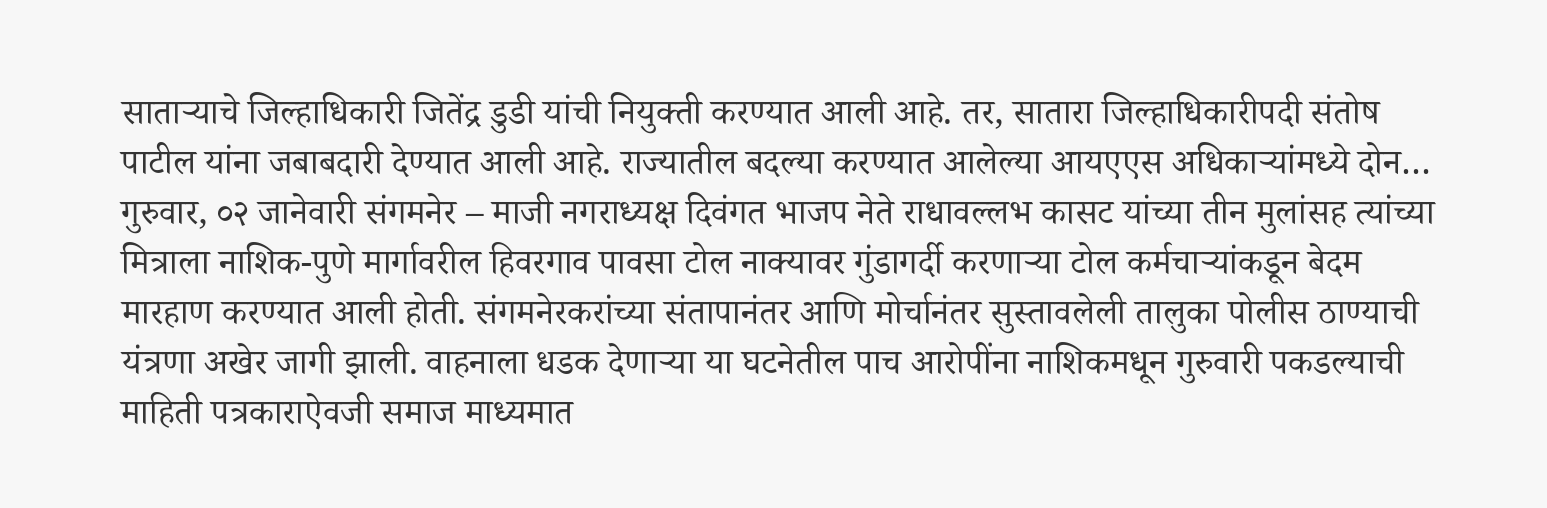साताऱ्याचे जिल्हाधिकारी जितेंद्र डुडी यांची नियुक्ती करण्यात आली आहे. तर, सातारा जिल्हाधिकारीपदी संतोष पाटील यांना जबाबदारी देण्यात आली आहे. राज्यातील बदल्या करण्यात आलेल्या आयएएस अधिकाऱ्यांमध्ये दोन…
गुरुवार, ०२ जानेवारी संगमनेर – माजी नगराध्यक्ष दिवंगत भाजप नेते राधावल्लभ कासट यांच्या तीन मुलांसह त्यांच्या मित्राला नाशिक-पुणे मार्गावरील हिवरगाव पावसा टोल नाक्यावर गुंडागर्दी करणाऱ्या टोल कर्मचाऱ्यांकडून बेदम मारहाण करण्यात आली होती. संगमनेरकरांच्या संतापानंतर आणि मोर्चानंतर सुस्तावलेली तालुका पोलीस ठाण्याची यंत्रणा अखेर जागी झाली. वाहनाला धडक देणाऱ्या या घटनेतील पाच आरोपींना नाशिकमधून गुरुवारी पकडल्याची माहिती पत्रकाराऐवजी समाज माध्यमात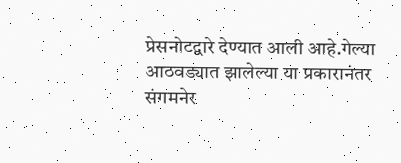प्रेसनोटद्वारे देण्यात आली आहे.गेल्या आठवड्यात झालेल्या या प्रकारानंतर संगमनेर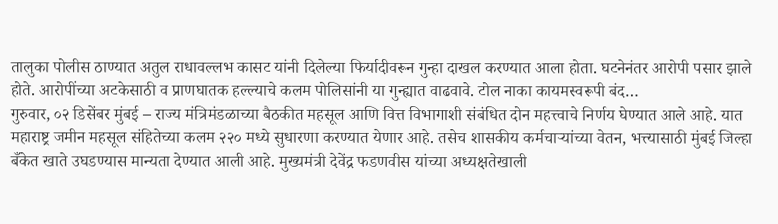तालुका पोलीस ठाण्यात अतुल राधावल्लभ कासट यांनी दिलेल्या फिर्यादीवरून गुन्हा दाखल करण्यात आला होता. घटनेनंतर आरोपी पसार झाले होते. आरोपींच्या अटकेसाठी व प्राणघातक हल्ल्याचे कलम पोलिसांनी या गुन्ह्यात वाढवावे. टोल नाका कायमस्वरूपी बंद…
गुरुवार, ०२ डिसेंबर मुंबई – राज्य मंत्रिमंडळाच्या बैठकीत महसूल आणि वित्त विभागाशी संबंधित दोन महत्त्वाचे निर्णय घेण्यात आले आहे. यात महाराष्ट्र जमीन महसूल संहितेच्या कलम २२० मध्ये सुधारणा करण्यात येणार आहे. तसेच शासकीय कर्मचाऱ्यांच्या वेतन, भत्त्यासाठी मुंबई जिल्हा बँकेत खाते उघडण्यास मान्यता देण्यात आली आहे. मुख्यमंत्री देवेंद्र फडणवीस यांच्या अध्यक्षतेखाली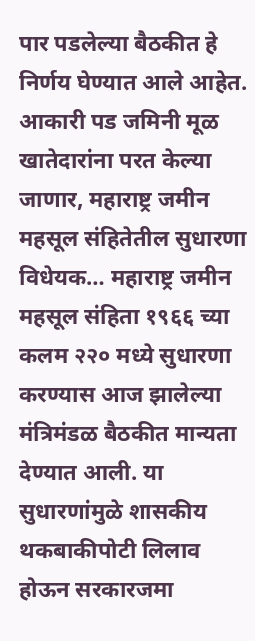पार पडलेल्या बैठकीत हे निर्णय घेण्यात आले आहेत. आकारी पड जमिनी मूळ खातेदारांना परत केल्या जाणार, महाराष्ट्र जमीन महसूल संहितेतील सुधारणा विधेयक… महाराष्ट्र जमीन महसूल संहिता १९६६ च्या कलम २२० मध्ये सुधारणा करण्यास आज झालेल्या मंत्रिमंडळ बैठकीत मान्यता देण्यात आली. या सुधारणांमुळे शासकीय थकबाकीपोटी लिलाव होऊन सरकारजमा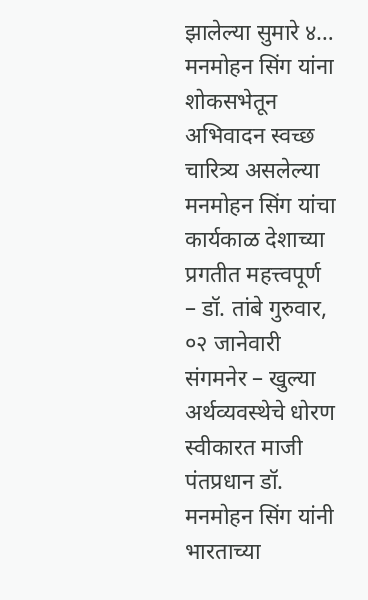झालेल्या सुमारे ४…
मनमोहन सिंग यांना शोकसभेतून अभिवादन स्वच्छ चारित्र्य असलेल्या मनमोहन सिंग यांचा कार्यकाळ देशाच्या प्रगतीत महत्त्वपूर्ण – डॉ. तांबे गुरुवार, ०२ जानेवारी संगमनेर – खुल्या अर्थव्यवस्थेचे धोरण स्वीकारत माजी पंतप्रधान डॉ. मनमोहन सिंग यांनी भारताच्या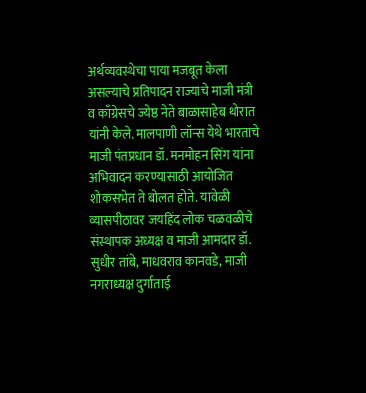अर्थव्यवस्थेचा पाया मजबूत केला असल्याचे प्रतिपादन राज्याचे माजी मंत्री व काँग्रेसचे ज्येष्ठ नेते बाळासाहेब थोरात यांनी केले. मालपाणी लॉन्स येथे भारताचे माजी पंतप्रधान डॉ. मनमोहन सिंग यांना अभिवादन करण्यासाठी आयोजित शोकसभेत ते बोलत होते. यावेळी व्यासपीठावर जयहिंद लोक चळवळीचे संस्थापक अध्यक्ष व माजी आमदार डॉ. सुधीर तांबे, माधवराव कानवडे, माजी नगराध्यक्ष दुर्गाताई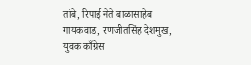तांबे, रिपाई नेते बाळासाहेब गायकवाड, रणजीतसिंह देशमुख, युवक काँग्रेस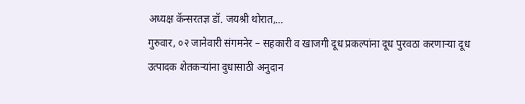अध्यक्ष कॅन्सरतज्ञ डॉ. जयश्री थोरात,…
गुरुवार, ०२ जानेवारी संगमनेर – सहकारी व खाजगी दूध प्रकल्पांना दूध पुरवठा करणाऱ्या दूध उत्पादक शेतकऱ्यांना दुधासाठी अनुदान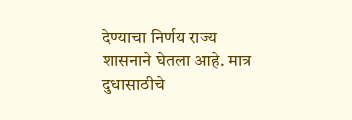देण्याचा निर्णय राज्य शासनाने घेतला आहे. मात्र दुधासाठीचे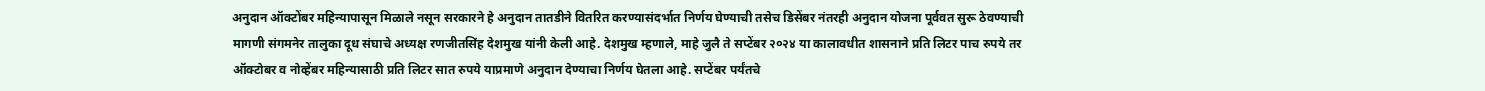अनुदान ऑक्टोंबर महिन्यापासून मिळाले नसून सरकारने हे अनुदान तातडीने वितरित करण्यासंदर्भात निर्णय घेण्याची तसेच डिसेंबर नंतरही अनुदान योजना पूर्ववत सुरू ठेवण्याची मागणी संगमनेर तालुका दूध संघाचे अध्यक्ष रणजीतसिंह देशमुख यांनी केली आहे. देशमुख म्हणाले, माहे जुलै ते सप्टेंबर २०२४ या कालावधीत शासनाने प्रति लिटर पाच रुपये तर ऑक्टोबर व नोव्हेंबर महिन्यासाठी प्रति लिटर सात रुपये याप्रमाणे अनुदान देण्याचा निर्णय घेतला आहे. सप्टेंबर पर्यंतचे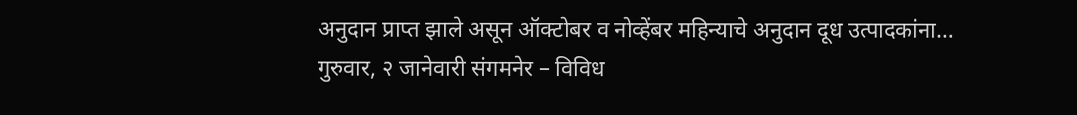अनुदान प्राप्त झाले असून ऑक्टोबर व नोव्हेंबर महिन्याचे अनुदान दूध उत्पादकांना…
गुरुवार, २ जानेवारी संगमनेर – विविध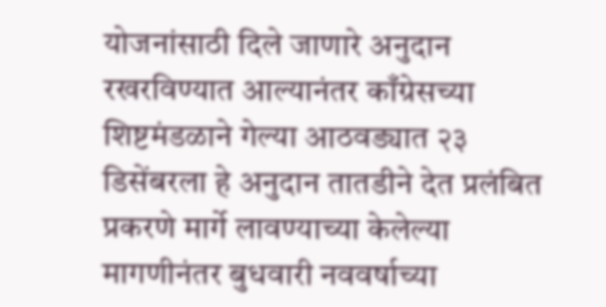योजनांसाठी दिले जाणारे अनुदान रखरविण्यात आल्यानंतर काँग्रेसच्या शिष्टमंडळाने गेल्या आठवड्यात २३ डिसेंबरला हे अनुदान तातडीने देत प्रलंबित प्रकरणे मार्गे लावण्याच्या केलेल्या मागणीनंतर बुधवारी नववर्षाच्या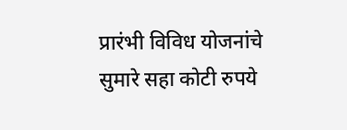प्रारंभी विविध योजनांचे सुमारे सहा कोटी रुपये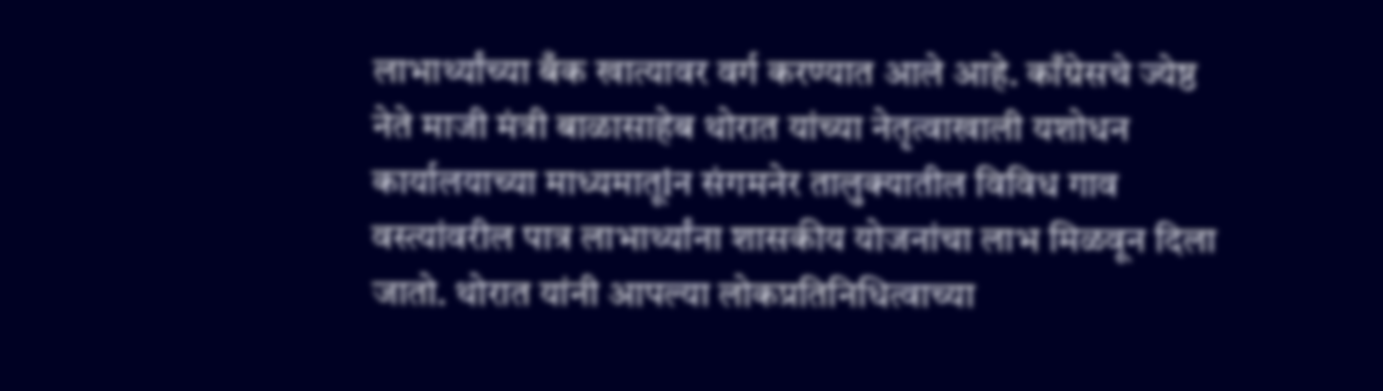लाभार्थ्यांच्या बँक खात्यावर वर्ग करण्यात आले आहे. काँग्रेसचे ज्येष्ठ नेते माजी मंत्री बाळासाहेब थोरात यांच्या नेतृत्वाखाली यशोधन कार्यालयाच्या माध्यमातूlन संगमनेर तालुक्यातील विविध गाव वस्त्यांवरील पात्र लाभार्थ्यांना शासकीय योजनांचा लाभ मिळवून दिला जातो. थोरात यांनी आपल्या लोकप्रतिनिधित्वाच्या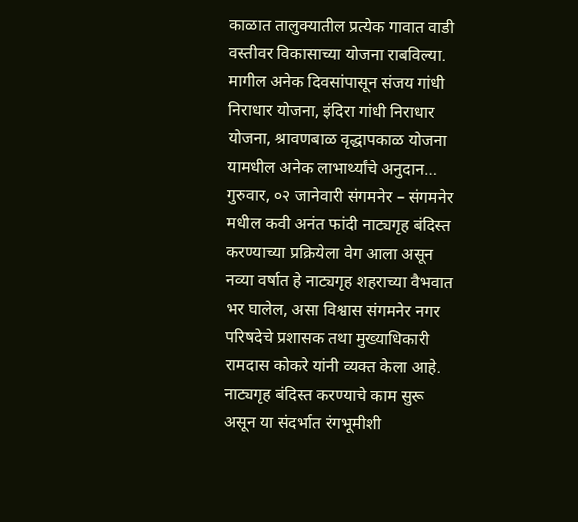काळात तालुक्यातील प्रत्येक गावात वाडी वस्तीवर विकासाच्या योजना राबविल्या. मागील अनेक दिवसांपासून संजय गांधी निराधार योजना, इंदिरा गांधी निराधार योजना, श्रावणबाळ वृद्धापकाळ योजना यामधील अनेक लाभार्थ्यांचे अनुदान…
गुरुवार, ०२ जानेवारी संगमनेर – संगमनेर मधील कवी अनंत फांदी नाट्यगृह बंदिस्त करण्याच्या प्रक्रियेला वेग आला असून नव्या वर्षात हे नाट्यगृह शहराच्या वैभवात भर घालेल, असा विश्वास संगमनेर नगर परिषदेचे प्रशासक तथा मुख्याधिकारी रामदास कोकरे यांनी व्यक्त केला आहे. नाट्यगृह बंदिस्त करण्याचे काम सुरू असून या संदर्भात रंगभूमीशी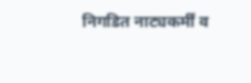निगडित नाट्यकर्मीं व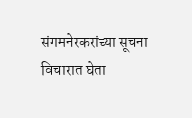संगमनेरकरांच्या सूचना विचारात घेता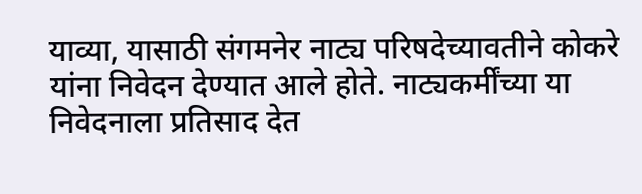याव्या, यासाठी संगमनेर नाट्य परिषदेच्यावतीने कोकरे यांना निवेदन देण्यात आले होते. नाट्यकर्मींच्या या निवेदनाला प्रतिसाद देत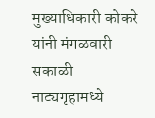मुख्याधिकारी कोकरे यांनी मंगळवारी सकाळी नाट्यगृहामध्ये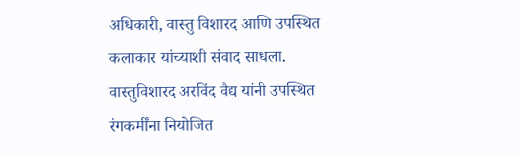अधिकारी, वास्तु विशारद आणि उपस्थित कलाकार यांच्याशी संवाद साधला. वास्तुविशारद अरविंद वैद्य यांनी उपस्थित रंगकर्मींना नियोजित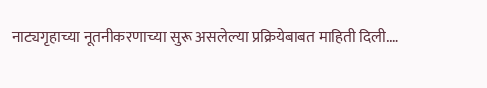नाट्यगृहाच्या नूतनीकरणाच्या सुरू असलेल्या प्रक्रियेबाबत माहिती दिली.…